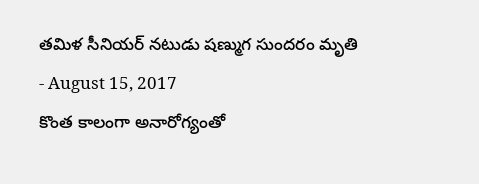తమిళ సీనియర్ నటుడు షణ్ముగ సుందరం మృతి
- August 15, 2017
కొంత కాలంగా అనారోగ్యంతో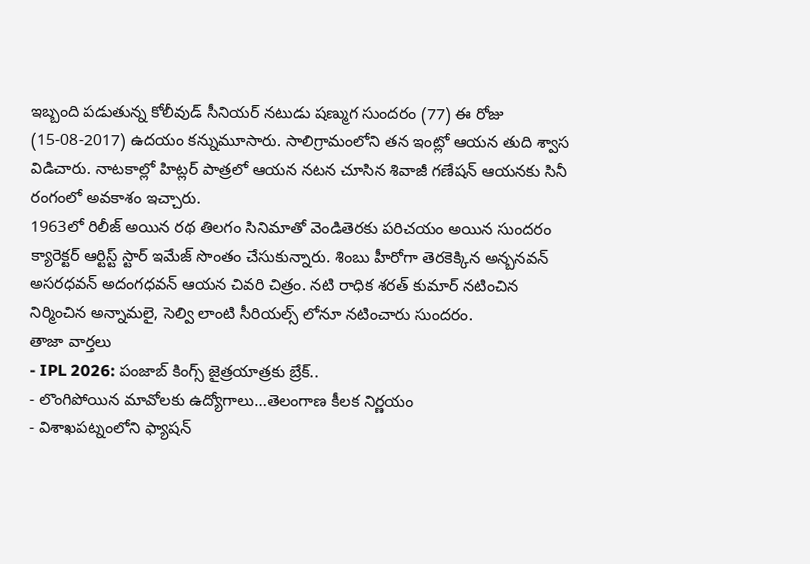ఇబ్బంది పడుతున్న కోలీవుడ్ సీనియర్ నటుడు షణ్ముగ సుందరం (77) ఈ రోజు (15-08-2017) ఉదయం కన్నుమూసారు. సాలిగ్రామంలోని తన ఇంట్లో ఆయన తుది శ్వాస విడిచారు. నాటకాల్లో హిట్లర్ పాత్రలో ఆయన నటన చూసిన శివాజీ గణేషన్ ఆయనకు సినీ రంగంలో అవకాశం ఇచ్చారు.
1963లో రిలీజ్ అయిన రథ తిలగం సినిమాతో వెండితెరకు పరిచయం అయిన సుందరం క్యారెక్టర్ ఆర్టిస్ట్ స్టార్ ఇమేజ్ సొంతం చేసుకున్నారు. శింబు హీరోగా తెరకెక్కిన అన్బనవన్ అసరధవన్ అదంగధవన్ ఆయన చివరి చిత్రం. నటి రాధిక శరత్ కుమార్ నటించిన నిర్మించిన అన్నామలై, సెల్వి లాంటి సీరియల్స్ లోనూ నటించారు సుందరం.
తాజా వార్తలు
- IPL 2026: పంజాబ్ కింగ్స్ జైత్రయాత్రకు బ్రేక్..
- లొంగిపోయిన మావోలకు ఉద్యోగాలు…తెలంగాణ కీలక నిర్ణయం
- విశాఖపట్నంలోని ఫ్యాషన్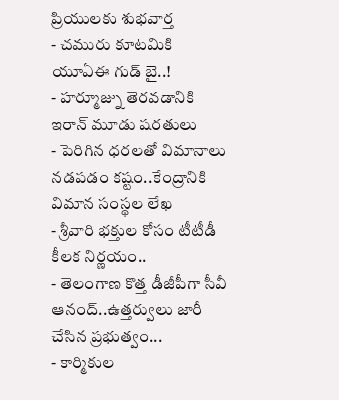ప్రియులకు శుభవార్త
- చమురు కూటమికి యూఏఈ గుడ్ బై..!
- హర్మూజ్ను తెరవడానికి ఇరాన్ మూడు షరతులు
- పెరిగిన ధరలతో విమానాలు నడపడం కష్టం..కేంద్రానికి విమాన సంస్థల లేఖ
- శ్రీవారి భక్తుల కోసం టీటీడీ కీలక నిర్ణయం..
- తెలంగాణ కొత్త డీజీపీగా సీవీ ఆనంద్..ఉత్తర్వులు జారీ చేసిన ప్రభుత్వం...
- కార్మికుల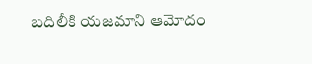బదిలీకి యజమాని ఆమోదం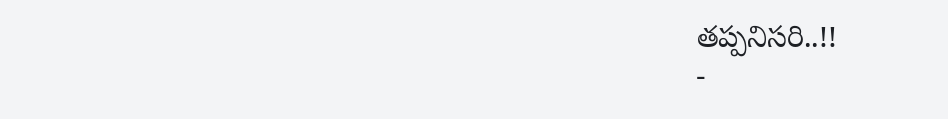తప్పనిసరి..!!
-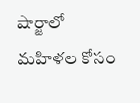షార్జాలో మహిళల కోసం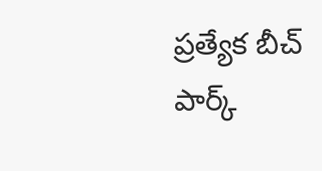ప్రత్యేక బీచ్ పార్క్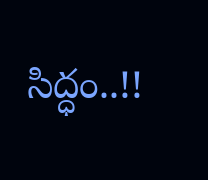సిద్ధం..!!